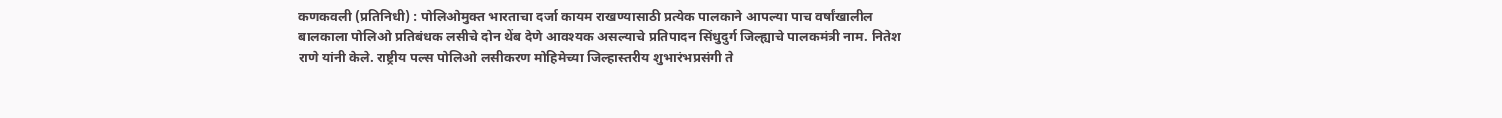कणकवली (प्रतिनिधी) : पोलिओमुक्त भारताचा दर्जा कायम राखण्यासाठी प्रत्येक पालकाने आपल्या पाच वर्षांखालील बालकाला पोलिओ प्रतिबंधक लसीचे दोन थेंब देणे आवश्यक असल्याचे प्रतिपादन सिंधुदुर्ग जिल्ह्याचे पालकमंत्री नाम. नितेश राणे यांनी केले. राष्ट्रीय पल्स पोलिओ लसीकरण मोहिमेच्या जिल्हास्तरीय शुभारंभप्रसंगी ते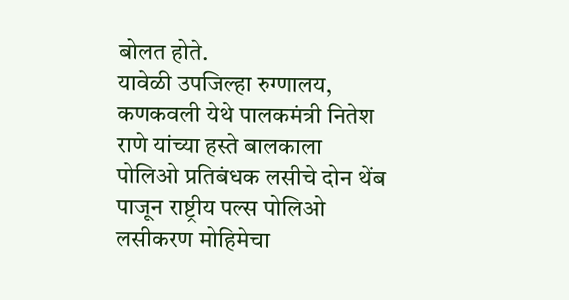बोलत होते.
यावेळी उपजिल्हा रुग्णालय, कणकवली येथे पालकमंत्री नितेश राणे यांच्या हस्ते बालकाला पोलिओ प्रतिबंधक लसीचे दोन थेंब पाजून राष्ट्रीय पल्स पोलिओ लसीकरण मोहिमेचा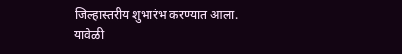जिल्हास्तरीय शुभारंभ करण्यात आला.
यावेळी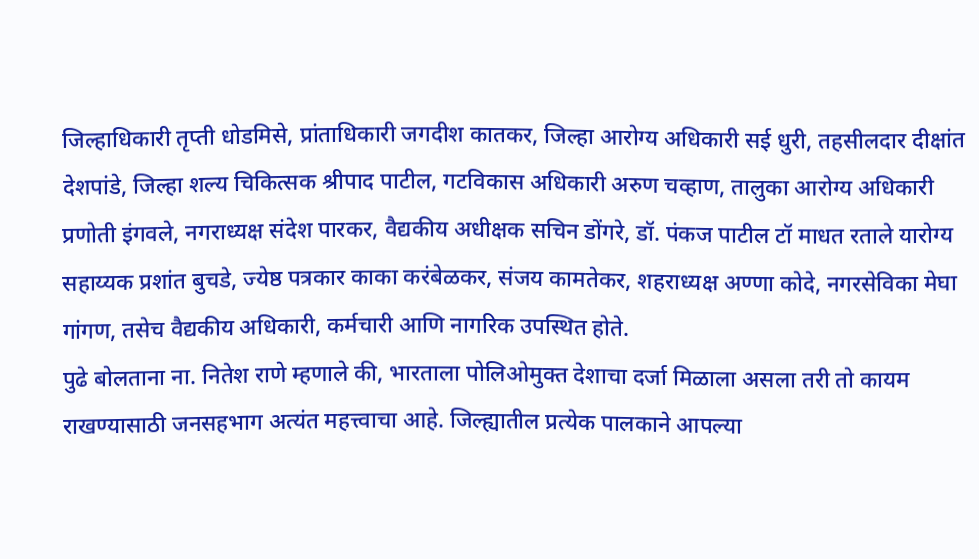जिल्हाधिकारी तृप्ती धोडमिसे, प्रांताधिकारी जगदीश कातकर, जिल्हा आरोग्य अधिकारी सई धुरी, तहसीलदार दीक्षांत देशपांडे, जिल्हा शल्य चिकित्सक श्रीपाद पाटील, गटविकास अधिकारी अरुण चव्हाण, तालुका आरोग्य अधिकारी प्रणोती इंगवले, नगराध्यक्ष संदेश पारकर, वैद्यकीय अधीक्षक सचिन डोंगरे, डॉ. पंकज पाटील टॉ माधत रताले यारोग्य सहाय्यक प्रशांत बुचडे, ज्येष्ठ पत्रकार काका करंबेळकर, संजय कामतेकर, शहराध्यक्ष अण्णा कोदे, नगरसेविका मेघा गांगण, तसेच वैद्यकीय अधिकारी, कर्मचारी आणि नागरिक उपस्थित होते.
पुढे बोलताना ना. नितेश राणे म्हणाले की, भारताला पोलिओमुक्त देशाचा दर्जा मिळाला असला तरी तो कायम राखण्यासाठी जनसहभाग अत्यंत महत्त्वाचा आहे. जिल्ह्यातील प्रत्येक पालकाने आपल्या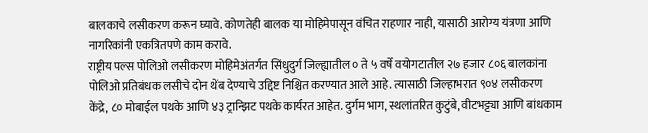बालकाचे लसीकरण करून घ्यावे. कोणतेही बालक या मोहिमेपासून वंचित राहणार नाही, यासाठी आरोग्य यंत्रणा आणि नागरिकांनी एकत्रितपणे काम करावे.
राष्ट्रीय पल्स पोलिओ लसीकरण मोहिमेअंतर्गत सिंधुदुर्ग जिल्ह्यातील ० ते ५ वर्षे वयोगटातील २७ हजार ८०६ बालकांना पोलिओ प्रतिबंधक लसीचे दोन थेंब देण्याचे उद्दिष्ट निश्चित करण्यात आले आहे. त्यासाठी जिल्हाभरात ९०४ लसीकरण केंद्रे, ८० मोबाईल पथके आणि ४३ ट्रान्झिट पथके कार्यरत आहेत. दुर्गम भाग, स्थलांतरित कुटुंबे, वीटभट्ट्या आणि बांधकाम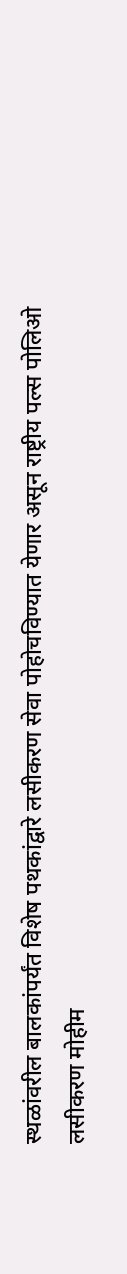स्थळांवरील बालकांपर्यंत विशेष पथकांद्वारे लसीकरण सेवा पोहोचविण्यात येणार असून राष्ट्रीय पल्स पोलिओ लसीकरण मोहीम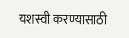यशस्वी करण्यासाठी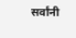सर्वांनी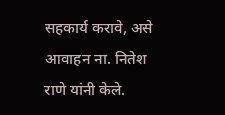सहकार्य करावे, असे आवाहन ना. नितेश राणे यांनी केले.